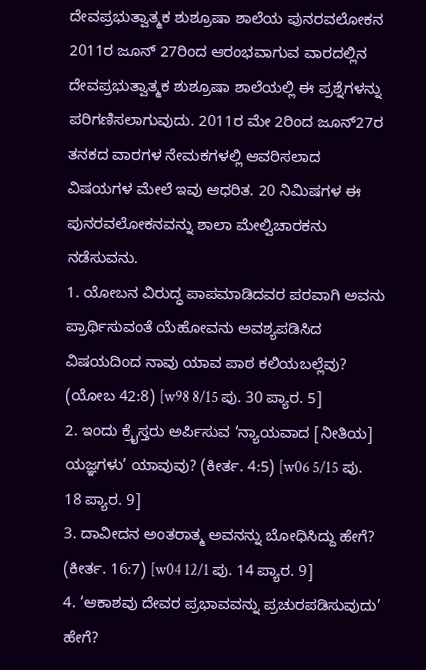ದೇವಪ್ರಭುತ್ವಾತ್ಮಕ ಶುಶ್ರೂಷಾ ಶಾಲೆಯ ಪುನರವಲೋಕನ
2011ರ ಜೂನ್ 27ರಿಂದ ಆರಂಭವಾಗುವ ವಾರದಲ್ಲಿನ ದೇವಪ್ರಭುತ್ವಾತ್ಮಕ ಶುಶ್ರೂಷಾ ಶಾಲೆಯಲ್ಲಿ ಈ ಪ್ರಶ್ನೆಗಳನ್ನು ಪರಿಗಣಿಸಲಾಗುವುದು. 2011ರ ಮೇ 2ರಿಂದ ಜೂನ್27ರ ತನಕದ ವಾರಗಳ ನೇಮಕಗಳಲ್ಲಿ ಆವರಿಸಲಾದ ವಿಷಯಗಳ ಮೇಲೆ ಇವು ಆಧರಿತ. 20 ನಿಮಿಷಗಳ ಈ ಪುನರವಲೋಕನವನ್ನು ಶಾಲಾ ಮೇಲ್ವಿಚಾರಕನು ನಡೆಸುವನು.
1. ಯೋಬನ ವಿರುದ್ಧ ಪಾಪಮಾಡಿದವರ ಪರವಾಗಿ ಅವನು ಪ್ರಾರ್ಥಿಸುವಂತೆ ಯೆಹೋವನು ಅವಶ್ಯಪಡಿಸಿದ ವಿಷಯದಿಂದ ನಾವು ಯಾವ ಪಾಠ ಕಲಿಯಬಲ್ಲೆವು? (ಯೋಬ 42:8) [w98 8/15 ಪು. 30 ಪ್ಯಾರ. 5]
2. ಇಂದು ಕ್ರೈಸ್ತರು ಅರ್ಪಿಸುವ ‘ನ್ಯಾಯವಾದ [ನೀತಿಯ] ಯಜ್ಞಗಳು’ ಯಾವುವು? (ಕೀರ್ತ. 4:5) [w06 5/15 ಪು. 18 ಪ್ಯಾರ. 9]
3. ದಾವೀದನ ಅಂತರಾತ್ಮ ಅವನನ್ನು ಬೋಧಿಸಿದ್ದು ಹೇಗೆ? (ಕೀರ್ತ. 16:7) [w04 12/1 ಪು. 14 ಪ್ಯಾರ. 9]
4. ‘ಆಕಾಶವು ದೇವರ ಪ್ರಭಾವವನ್ನು ಪ್ರಚುರಪಡಿಸುವುದು’ ಹೇಗೆ?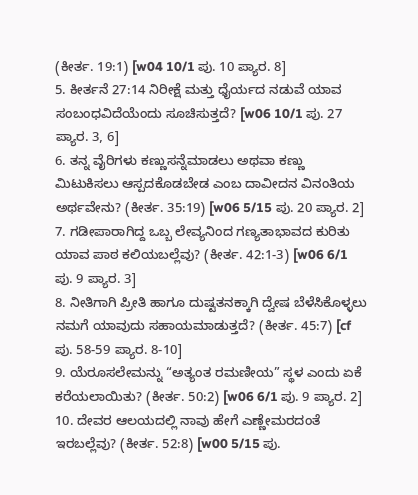(ಕೀರ್ತ. 19:1) [w04 10/1 ಪು. 10 ಪ್ಯಾರ. 8]
5. ಕೀರ್ತನೆ 27:14 ನಿರೀಕ್ಷೆ ಮತ್ತು ಧೈರ್ಯದ ನಡುವೆ ಯಾವ ಸಂಬಂಧವಿದೆಯೆಂದು ಸೂಚಿಸುತ್ತದೆ? [w06 10/1 ಪು. 27 ಪ್ಯಾರ. 3, 6]
6. ತನ್ನ ವೈರಿಗಳು ಕಣ್ಣುಸನ್ನೆಮಾಡಲು ಅಥವಾ ಕಣ್ಣು ಮಿಟುಕಿಸಲು ಆಸ್ಪದಕೊಡಬೇಡ ಎಂಬ ದಾವೀದನ ವಿನಂತಿಯ ಅರ್ಥವೇನು? (ಕೀರ್ತ. 35:19) [w06 5/15 ಪು. 20 ಪ್ಯಾರ. 2]
7. ಗಡೀಪಾರಾಗಿದ್ದ ಒಬ್ಬ ಲೇವ್ಯನಿಂದ ಗಣ್ಯತಾಭಾವದ ಕುರಿತು ಯಾವ ಪಾಠ ಕಲಿಯಬಲ್ಲೆವು? (ಕೀರ್ತ. 42:1-3) [w06 6/1 ಪು. 9 ಪ್ಯಾರ. 3]
8. ನೀತಿಗಾಗಿ ಪ್ರೀತಿ ಹಾಗೂ ದುಷ್ಟತನಕ್ಕಾಗಿ ದ್ವೇಷ ಬೆಳೆಸಿಕೊಳ್ಳಲು ನಮಗೆ ಯಾವುದು ಸಹಾಯಮಾಡುತ್ತದೆ? (ಕೀರ್ತ. 45:7) [cf ಪು. 58-59 ಪ್ಯಾರ. 8-10]
9. ಯೆರೂಸಲೇಮನ್ನು “ಅತ್ಯಂತ ರಮಣೀಯ” ಸ್ಥಳ ಎಂದು ಏಕೆ ಕರೆಯಲಾಯಿತು? (ಕೀರ್ತ. 50:2) [w06 6/1 ಪು. 9 ಪ್ಯಾರ. 2]
10. ದೇವರ ಆಲಯದಲ್ಲಿ ನಾವು ಹೇಗೆ ಎಣ್ಣೇಮರದಂತೆ ಇರಬಲ್ಲೆವು? (ಕೀರ್ತ. 52:8) [w00 5/15 ಪು.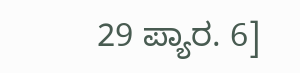29 ಪ್ಯಾರ. 6]